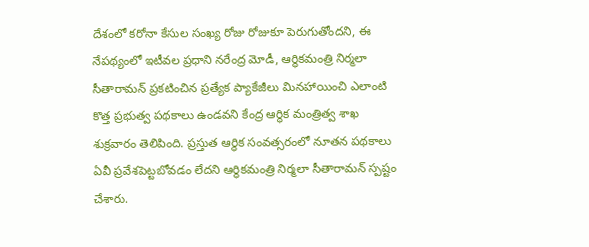దేశంలో కరోనా కేసుల సంఖ్య రోజు రోజుకూ పెరుగుతోందని, ఈ నేపథ్యంలో ఇటీవల ప్రధాని నరేంద్ర మోడీ, ఆర్థికమంత్రి నిర్మలా సీతారామన్ ప్రకటించిన ప్రత్యేక ప్యాకేజీలు మినహాయించి ఎలాంటి కొత్త ప్రభుత్వ పథకాలు ఉండవని కేంద్ర ఆర్థిక మంత్రిత్వ శాఖ శుక్రవారం తెలిపింది. ప్రస్తుత ఆర్థిక సంవత్సరంలో నూతన పథకాలు ఏవీ ప్రవేశపెట్టబోవడం లేదని ఆర్థికమంత్రి నిర్మలా సీతారామన్ స్పష్టం చేశారు.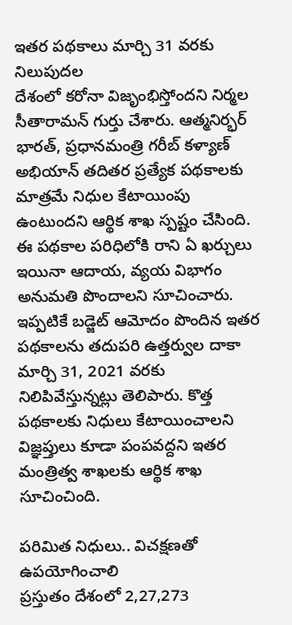ఇతర పథకాలు మార్చి 31 వరకు నిలుపుదల
దేశంలో కరోనా విజృంభిస్తోందని నిర్మల సీతారామన్ గుర్తు చేశారు. ఆత్మనిర్భర్ భారత్, ప్రధానమంత్రి గరీబ్ కళ్యాణ్ అభియాన్ తదితర ప్రత్యేక పథకాలకు మాత్రమే నిధుల కేటాయింపు ఉంటుందని ఆర్థిక శాఖ స్పష్టం చేసింది. ఈ పథకాల పరిధిలోకి రాని ఏ ఖర్చులు ఇయినా ఆదాయ, వ్యయ విభాగం అనుమతి పొందాలని సూచించారు. ఇప్పటికే బడ్జెట్ ఆమోదం పొందిన ఇతర పథకాలను తదుపరి ఉత్తర్వుల దాకా మార్చి 31, 2021 వరకు నిలిపివేస్తున్నట్లు తెలిపారు. కొత్త పథకాలకు నిధులు కేటాయించాలని విజ్ఞప్తులు కూడా పంపవద్దని ఇతర మంత్రిత్వ శాఖలకు ఆర్థిక శాఖ సూచించింది.

పరిమిత నిధులు.. విచక్షణతో ఉపయోగించాలి
ప్రస్తుతం దేశంలో 2,27,273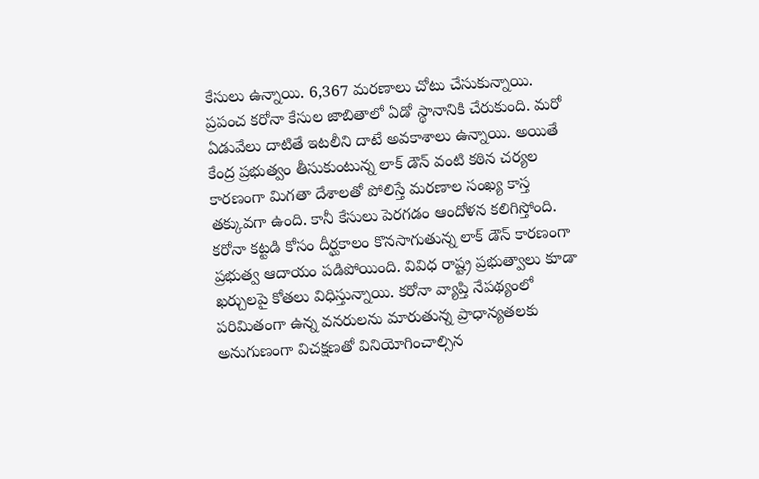కేసులు ఉన్నాయి. 6,367 మరణాలు చోటు చేసుకున్నాయి. ప్రపంచ కరోనా కేసుల జాబితాలో ఏడో స్థానానికి చేరుకుంది. మరో ఏడువేలు దాటితే ఇటలీని దాటే అవకాశాలు ఉన్నాయి. అయితే కేంద్ర ప్రభుత్వం తీసుకుంటున్న లాక్ డౌన్ వంటి కఠిన చర్యల కారణంగా మిగతా దేశాలతో పోలిస్తే మరణాల సంఖ్య కాస్త తక్కువగా ఉంది. కానీ కేసులు పెరగడం ఆందోళన కలిగిస్తోంది. కరోనా కట్టడి కోసం దీర్ఘకాలం కొనసాగుతున్న లాక్ డౌన్ కారణంగా ప్రభుత్వ ఆదాయం పడిపోయింది. వివిధ రాష్ట్ర ప్రభుత్వాలు కూడా ఖర్చులపై కోతలు విధిస్తున్నాయి. కరోనా వ్యాప్తి నేపథ్యంలో పరిమితంగా ఉన్న వనరులను మారుతున్న ప్రాధాన్యతలకు అనుగుణంగా విచక్షణతో వినియోగించాల్సిన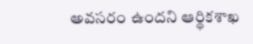అవసరం ఉందని ఆర్థికశాఖ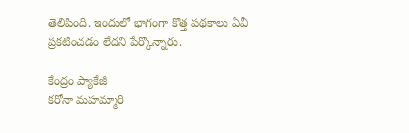తెలిపింది. ఇందులో భాగంగా కొత్త పథకాలు ఏవీ ప్రకటించడం లేదని పేర్కొన్నారు.

కేంద్రం ప్యాకేజీ
కరోనా మహమ్మారి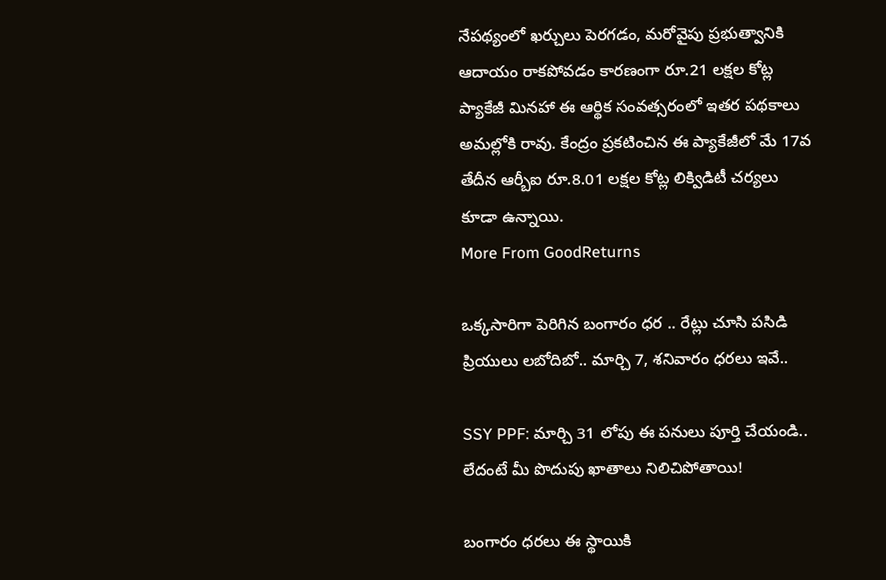నేపథ్యంలో ఖర్చులు పెరగడం, మరోవైపు ప్రభుత్వానికి ఆదాయం రాకపోవడం కారణంగా రూ.21 లక్షల కోట్ల ప్యాకేజీ మినహా ఈ ఆర్థిక సంవత్సరంలో ఇతర పథకాలు అమల్లోకి రావు. కేంద్రం ప్రకటించిన ఈ ప్యాకేజీలో మే 17వ తేదీన ఆర్బీఐ రూ.8.01 లక్షల కోట్ల లిక్విడిటీ చర్యలు కూడా ఉన్నాయి.
More From GoodReturns

ఒక్కసారిగా పెరిగిన బంగారం ధర .. రేట్లు చూసి పసిడి ప్రియులు లబోదిబో.. మార్చి 7, శనివారం ధరలు ఇవే..

SSY PPF: మార్చి 31 లోపు ఈ పనులు పూర్తి చేయండి.. లేదంటే మీ పొదుపు ఖాతాలు నిలిచిపోతాయి!

బంగారం ధరలు ఈ స్థాయికి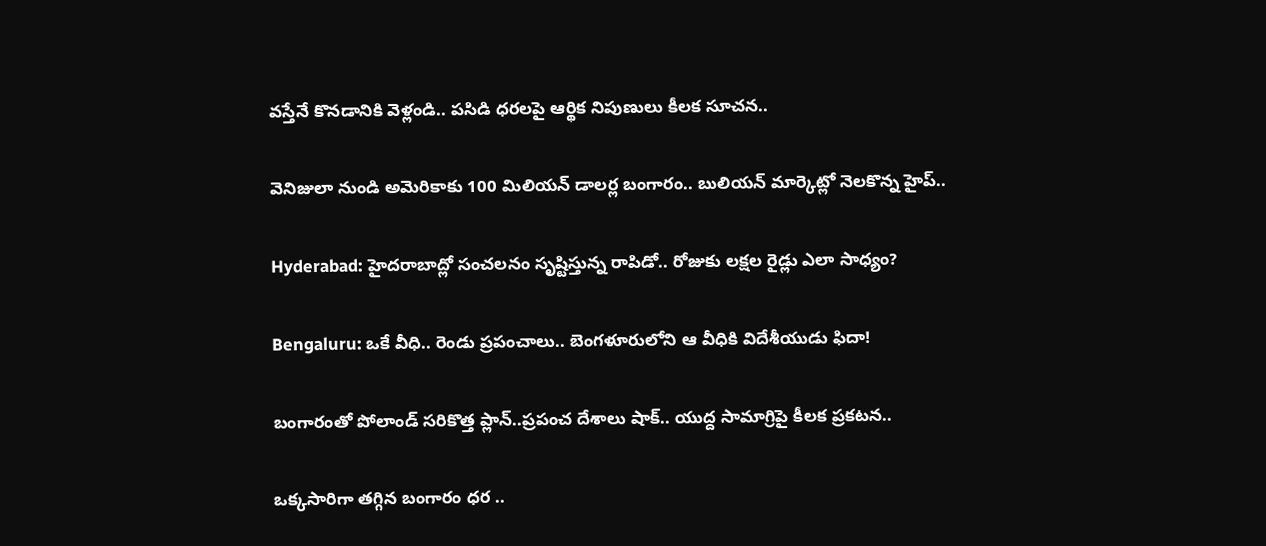వస్తేనే కొనడానికి వెళ్లండి.. పసిడి ధరలపై ఆర్థిక నిపుణులు కీలక సూచన..

వెనిజులా నుండి అమెరికాకు 100 మిలియన్ డాలర్ల బంగారం.. బులియన్ మార్కెట్లో నెలకొన్న హైప్..

Hyderabad: హైదరాబాద్లో సంచలనం సృష్టిస్తున్న రాపిడో.. రోజుకు లక్షల రైడ్లు ఎలా సాధ్యం?

Bengaluru: ఒకే వీధి.. రెండు ప్రపంచాలు.. బెంగళూరులోని ఆ వీధికి విదేశీయుడు ఫిదా!

బంగారంతో పోలాండ్ సరికొత్త ప్లాన్..ప్రపంచ దేశాలు షాక్.. యుద్ద సామాగ్రిపై కీలక ప్రకటన..

ఒక్కసారిగా తగ్గిన బంగారం ధర ..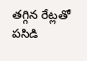తగ్గిన రేట్లతో పసిడి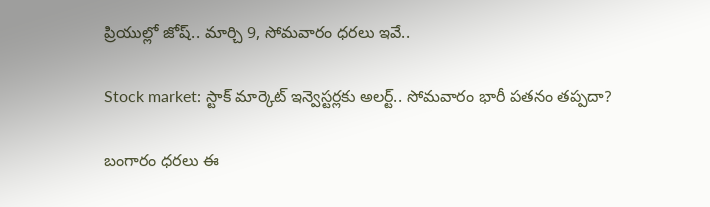ప్రియుల్లో జోష్.. మార్చి 9, సోమవారం ధరలు ఇవే..

Stock market: స్టాక్ మార్కెట్ ఇన్వెస్టర్లకు అలర్ట్.. సోమవారం భారీ పతనం తప్పదా?

బంగారం ధరలు ఈ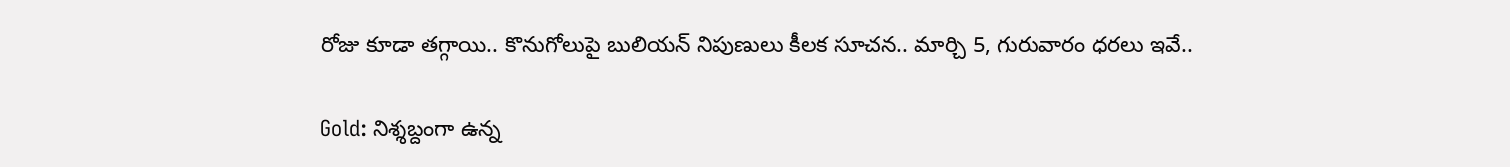రోజు కూడా తగ్గాయి.. కొనుగోలుపై బులియన్ నిపుణులు కీలక సూచన.. మార్చి 5, గురువారం ధరలు ఇవే..

Gold: నిశ్శబ్దంగా ఉన్న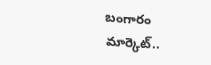బంగారం మార్కెట్..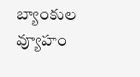బ్యాంకుల వ్యూహం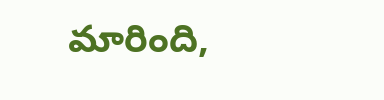మారింది,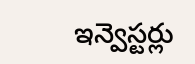ఇన్వెస్టర్లు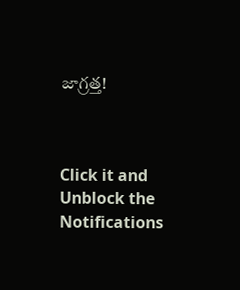జాగ్రత్త!



Click it and Unblock the Notifications